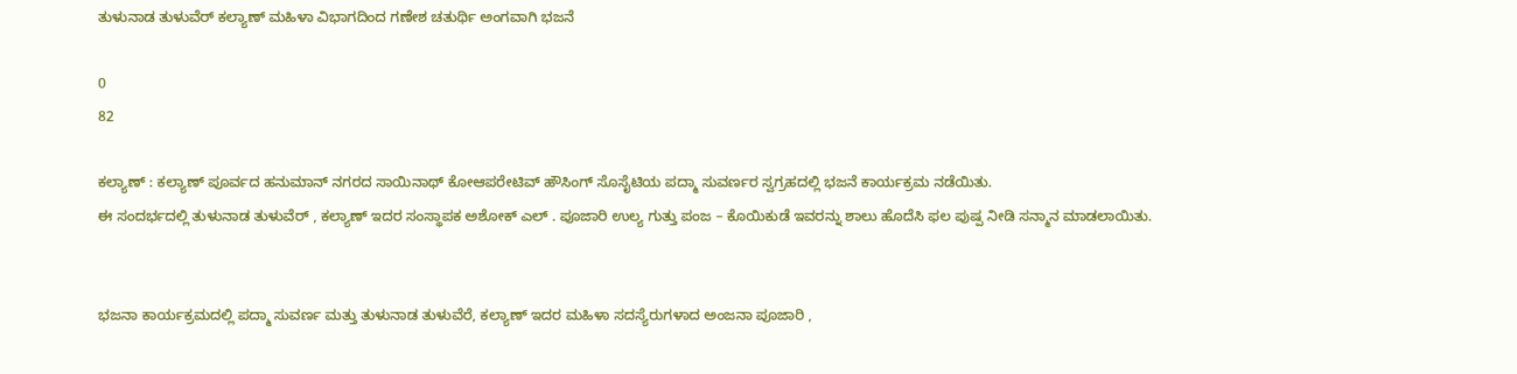ತುಳುನಾಡ ತುಳುವೆರ್ ಕಲ್ಯಾಣ್ ಮಹಿಳಾ ವಿಭಾಗದಿಂದ ಗಣೇಶ ಚತುರ್ಥಿ ಅಂಗವಾಗಿ ಭಜನೆ

0
82

ಕಲ್ಯಾಣ್ : ಕಲ್ಯಾಣ್ ಪೂರ್ವದ ಹನುಮಾನ್ ನಗರದ ಸಾಯಿನಾಥ್ ಕೋಆಪರೇಟಿವ್ ಹೌಸಿಂಗ್ ಸೊಸೈಟಿಯ ಪದ್ಮಾ ಸುವರ್ಣರ ಸ್ವಗ್ರಹದಲ್ಲಿ ಭಜನೆ ಕಾರ್ಯಕ್ರಮ ನಡೆಯಿತು.
ಈ ಸಂದರ್ಭದಲ್ಲಿ ತುಳುನಾಡ ತುಳುವೆರ್ , ಕಲ್ಯಾಣ್ ಇದರ ಸಂಸ್ಥಾಪಕ ಅಶೋಕ್ ಎಲ್ . ಪೂಜಾರಿ ಉಲ್ಯ ಗುತ್ತು ಪಂಜ – ಕೊಯಿಕುಡೆ ಇವರನ್ನು ಶಾಲು ಹೊದೆಸಿ ಫಲ ಪುಷ್ಪ ನೀಡಿ ಸನ್ಮಾನ ಮಾಡಲಾಯಿತು.


ಭಜನಾ ಕಾರ್ಯಕ್ರಮದಲ್ಲಿ ಪದ್ಮಾ ಸುವರ್ಣ ಮತ್ತು ತುಳುನಾಡ ತುಳುವೆರೆ, ಕಲ್ಯಾಣ್ ಇದರ ಮಹಿಳಾ ಸದಸ್ಯೆರುಗಳಾದ ಅಂಜನಾ ಪೂಜಾರಿ ,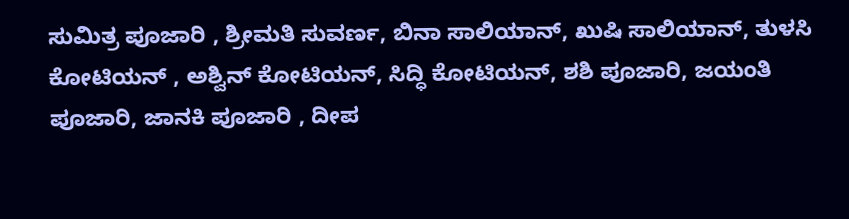ಸುಮಿತ್ರ ಪೂಜಾರಿ , ಶ್ರೀಮತಿ ಸುವರ್ಣ, ಬಿನಾ ಸಾಲಿಯಾನ್, ಖುಷಿ ಸಾಲಿಯಾನ್, ತುಳಸಿ ಕೋಟಿಯನ್ , ಅಶ್ವಿನ್ ಕೋಟಿಯನ್, ಸಿದ್ಧಿ ಕೋಟಿಯನ್, ಶಶಿ ಪೂಜಾರಿ, ಜಯಂತಿ ಪೂಜಾರಿ, ಜಾನಕಿ ಪೂಜಾರಿ , ದೀಪ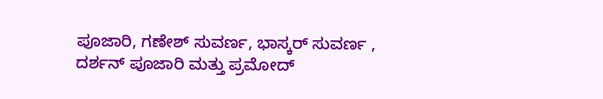ಪೂಜಾರಿ, ಗಣೇಶ್ ಸುವರ್ಣ, ಭಾಸ್ಕರ್ ಸುವರ್ಣ , ದರ್ಶನ್ ಪೂಜಾರಿ ಮತ್ತು ಪ್ರಮೋದ್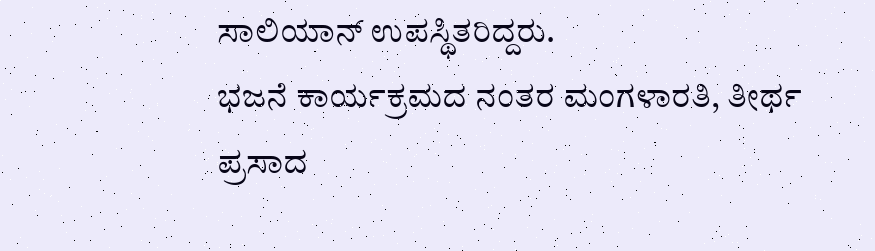ಸಾಲಿಯಾನ್ ಉಪಸ್ಥಿತರಿದ್ದರು.
ಭಜನೆ ಕಾರ್ಯಕ್ರಮದ ನಂತರ ಮಂಗಳಾರತಿ, ತೀರ್ಥ ಪ್ರಸಾದ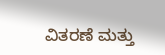ವಿತರಣೆ ಮತ್ತು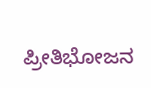ಪ್ರೀತಿಭೋಜನ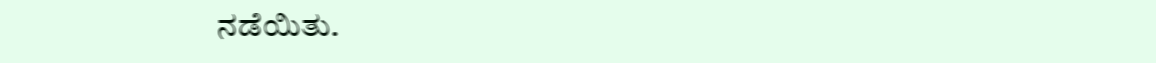ನಡೆಯಿತು.